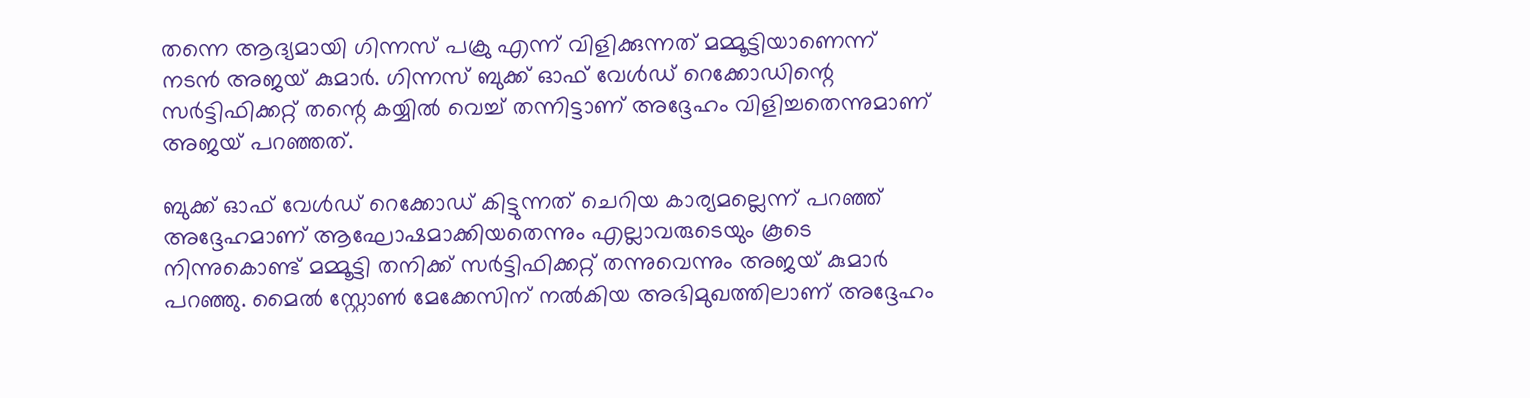തന്നെ ആദ്യമായി ഗിന്നസ് പക്രു എന്ന് വിളിക്കുന്നത് മമ്മൂട്ടിയാണെന്ന് നടന്‍ അജയ് കുമാര്‍. ഗിന്നസ് ബുക്ക് ഓഫ് വേള്‍ഡ് റെക്കോഡിന്റെ സര്‍ട്ടിഫിക്കറ്റ് തന്റെ കയ്യില്‍ വെച്ച് തന്നിട്ടാണ് അദ്ദേഹം വിളിച്ചതെന്നുമാണ് അജയ് പറഞ്ഞത്.

ബുക്ക് ഓഫ് വേള്‍ഡ് റെക്കോഡ് കിട്ടുന്നത് ചെറിയ കാര്യമല്ലെന്ന് പറഞ്ഞ് അദ്ദേഹമാണ് ആഘോഷമാക്കിയതെന്നും എല്ലാവരുടെയും കൂടെ നിന്നുകൊണ്ട് മമ്മൂട്ടി തനിക്ക് സര്‍ട്ടിഫിക്കറ്റ് തന്നുവെന്നും അജയ് കുമാര്‍ പറഞ്ഞു. മൈല്‍ സ്റ്റോണ്‍ മേക്കേസിന് നല്‍കിയ അഭിമുഖത്തിലാണ് അദ്ദേഹം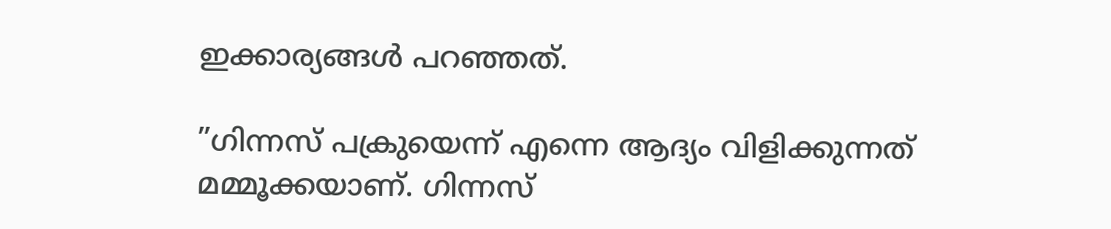ഇക്കാര്യങ്ങള്‍ പറഞ്ഞത്.

”ഗിന്നസ് പക്രുയെന്ന് എന്നെ ആദ്യം വിളിക്കുന്നത് മമ്മൂക്കയാണ്. ഗിന്നസ്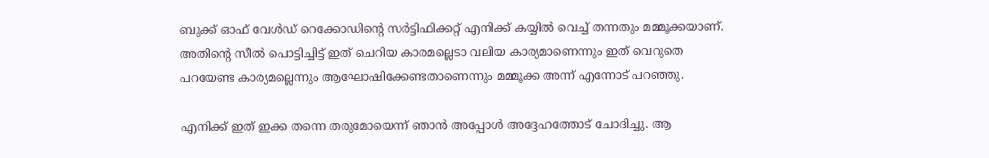ബുക്ക് ഓഫ് വേള്‍ഡ് റെക്കോഡിന്റെ സര്‍ട്ടിഫിക്കറ്റ് എനിക്ക് കയ്യില്‍ വെച്ച് തന്നതും മമ്മൂക്കയാണ്. അതിന്റെ സീല്‍ പൊട്ടിച്ചിട്ട് ഇത് ചെറിയ കാരമല്ലെടാ വലിയ കാര്യമാണെന്നും ഇത് വെറുതെ പറയേണ്ട കാര്യമല്ലെന്നും ആഘോഷിക്കേണ്ടതാണെന്നും മമ്മൂക്ക അന്ന് എന്നോട് പറഞ്ഞു.

എനിക്ക് ഇത് ഇക്ക തന്നെ തരുമോയെന്ന് ഞാന്‍ അപ്പോള്‍ അദ്ദേഹത്തോട് ചോദിച്ചു. ആ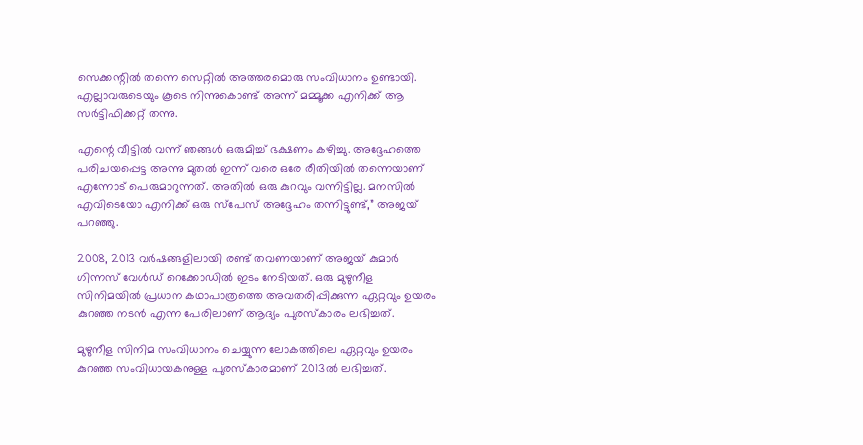സെക്കന്റില്‍ തന്നെ സെറ്റില്‍ അത്തരമൊരു സംവിധാനം ഉണ്ടായി. എല്ലാവരുടെയും കൂടെ നിന്നുകൊണ്ട് അന്ന് മമ്മൂക്ക എനിക്ക് ആ സര്‍ട്ടിഫിക്കറ്റ് തന്നു.

എന്റെ വീട്ടില്‍ വന്ന് ഞങ്ങള്‍ ഒരുമിച്ച് ഭക്ഷണം കഴിച്ചു. അദ്ദേഹത്തെ പരിചയപ്പെട്ട അന്നു മുതല്‍ ഇന്ന് വരെ ഒരേ രീതിയില്‍ തന്നെയാണ് എന്നോട് പെരുമാറുന്നത്. അതില്‍ ഒരു കുറവും വന്നിട്ടില്ല. മനസില്‍ എവിടെയോ എനിക്ക് ഒരു സ്‌പേസ് അദ്ദേഹം തന്നിട്ടുണ്ട്,” അജയ് പറഞ്ഞു.

2008, 2013 വര്‍ഷങ്ങളിലായി രണ്ട് തവണയാണ് അജയ് കുമാര്‍ ഗിന്നസ് വേള്‍ഡ് റെക്കോഡില്‍ ഇടം നേടിയത്. ഒരു മുഴുനീള സിനിമയില്‍ പ്രധാന കഥാപാത്രത്തെ അവതരിപ്പിക്കുന്ന ഏറ്റവും ഉയരം കുറഞ്ഞ നടന്‍ എന്ന പേരിലാണ് ആദ്യം പുരസ്‌കാരം ലഭിച്ചത്.

മുഴുനീള സിനിമ സംവിധാനം ചെയ്യുന്ന ലോകത്തിലെ ഏറ്റവും ഉയരം കുറഞ്ഞ സംവിധായകനുള്ള പുരസ്‌കാരമാണ് 2013ല്‍ ലഭിച്ചത്.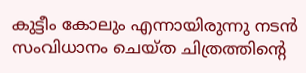കുട്ടീം കോലും എന്നായിരുന്നു നടന്‍ സംവിധാനം ചെയ്ത ചിത്രത്തിന്റെ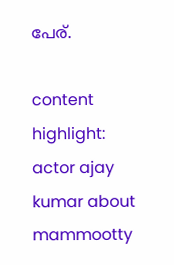പേര്.

content highlight: actor ajay kumar about mammootty